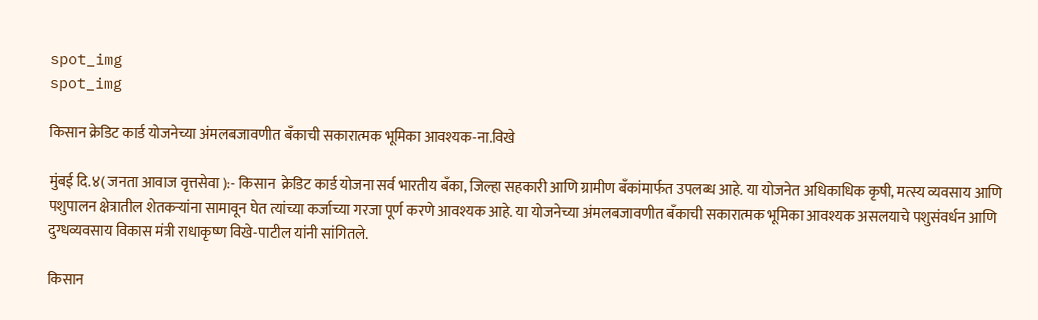spot_img
spot_img

किसान क्रेडिट कार्ड योजनेच्या अंमलबजावणीत बँकाची सकारात्मक भूमिका आवश्यक-ना.विखे

मुंबई दि.४( जनता आवाज वृत्तसेवा ):- किसान  क्रेडिट कार्ड योजना सर्व भारतीय बँका, जिल्हा सहकारी आणि ग्रामीण बँकांमार्फत उपलब्‍ध आहे. या योजनेत अधिकाधिक कृषी, मत्स्य व्यवसाय आणि पशुपालन क्षेत्रातील शेतकऱ्यांना सामावून घेत त्यांच्या कर्जाच्या गरजा पूर्ण करणे आवश्यक आहे. या योजनेच्या अंमलबजावणीत बँकाची सकारात्मक भूमिका आवश्यक असलयाचे पशुसंवर्धन आणि दुग्धव्यवसाय विकास मंत्री राधाकृष्ण विखे-पाटील यांनी सांगितले.

किसान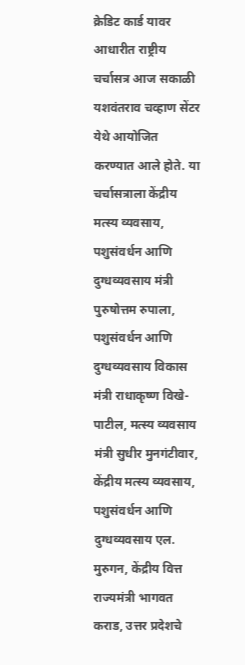क्रेडिट कार्ड यावर आधारीत राष्ट्रीय चर्चासत्र आज सकाळी यशवंतराव चव्हाण सेंटर येथे आयोजित करण्यात आले होते. या चर्चासत्राला केंद्रीय मत्स्य व्यवसाय, पशुसंवर्धन आणि दुग्धव्यवसाय मंत्री पुरुषोत्तम रुपाला, पशुसंवर्धन आणि दुग्धव्यवसाय विकास मंत्री राधाकृष्ण विखे-पाटील, मत्स्य व्यवसाय मंत्री सुधीर मुनगंटीवार, केंद्रीय मत्स्य व्यवसाय, पशुसंवर्धन आणि दुग्धव्यवसाय एल. मुरुगन, केंद्रीय वित्त राज्यमंत्री भागवत कराड, उत्तर प्रदेशचे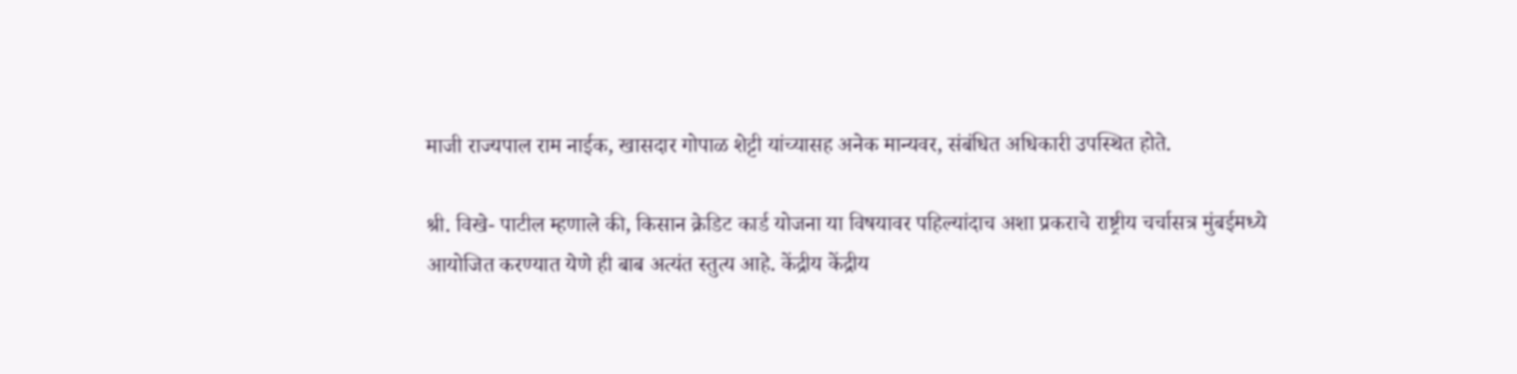माजी राज्यपाल राम नाईक, खासदार गोपाळ शेट्टी यांच्यासह अनेक मान्यवर, संबंधित अधिकारी उपस्थित होते.

श्री. विखे- पाटील म्हणाले की, किसान क्रेडिट कार्ड योजना या विषयावर पहिल्यांदाच अशा प्रकराचे राष्ट्रीय चर्चासत्र मुंबईमध्ये आयोजित करण्यात येणे ही बाब अत्यंत स्तुत्य आहे. केंद्रीय केंद्रीय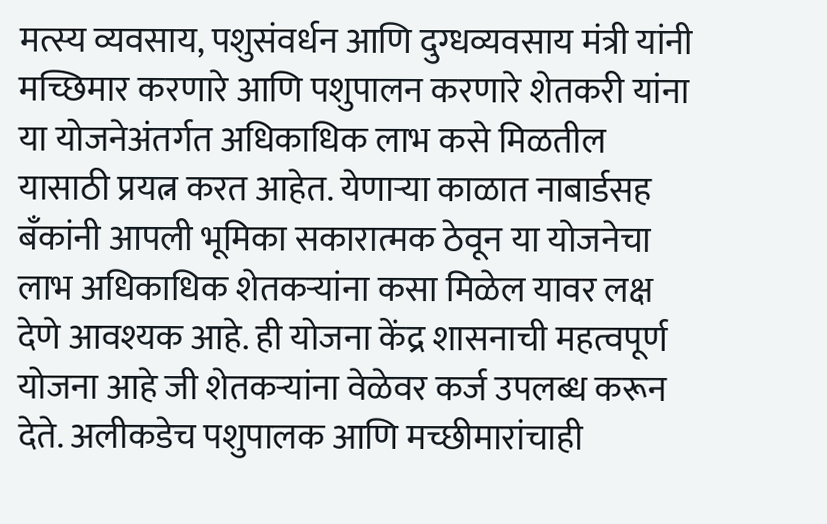मत्स्य व्यवसाय, पशुसंवर्धन आणि दुग्धव्यवसाय मंत्री यांनी मच्छिमार करणारे आणि पशुपालन करणारे शेतकरी यांना या योजनेअंतर्गत अधिकाधिक लाभ कसे मिळतील यासाठी प्रयत्न करत आहेत. येणाऱ्या काळात नाबार्डसह बँकांनी आपली भूमिका सकारात्मक ठेवून या योजनेचा लाभ अधिकाधिक शेतकऱ्यांना कसा मिळेल यावर लक्ष देणे आवश्यक आहे. ही योजना केंद्र शासनाची महत्वपूर्ण योजना आहे जी शेतकऱ्यांना वेळेवर कर्ज उपलब्ध करून देते. अलीकडेच पशुपालक आणि मच्छीमारांचाही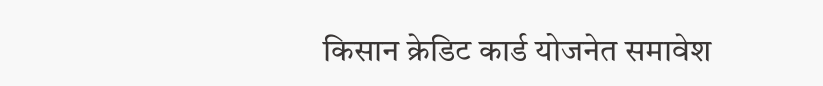किसान क्रेडिट कार्ड योजनेत समावेश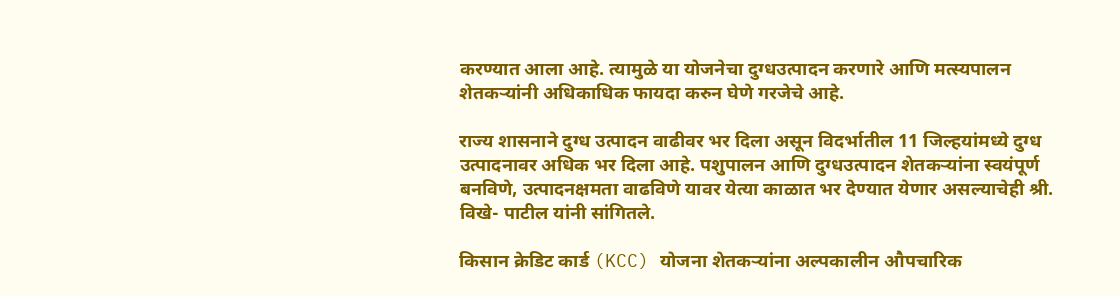करण्यात आला आहे. त्यामुळे या योजनेचा दुग्धउत्पादन करणारे आणि मत्स्यपालन शेतकऱ्यांनी अधिकाधिक फायदा करुन घेणे गरजेचे आहे.

राज्य शासनाने दुग्ध उत्पादन वाढीवर भर दिला असून विदर्भातील 11 जिल्हयांमध्ये दुग्ध उत्पादनावर अधिक भर दिला आहे. पशुपालन आणि दुग्धउत्पादन शेतकऱ्यांना स्वयंपूर्ण बनविणे, उत्पादनक्षमता वाढविणे यावर येत्या काळात भर देण्यात येणार असल्याचेही श्री. विखे- पाटील यांनी सांगितले.

किसान क्रेडिट कार्ड (KCC) योजना शेतकर्‍यांना अल्पकालीन औपचारिक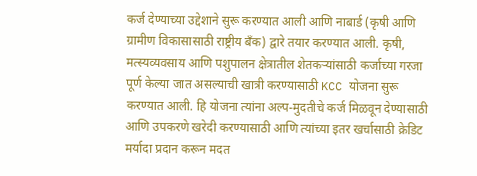कर्ज देण्याच्या उद्देशाने सुरू करण्यात आली आणि नाबार्ड (कृषी आणि ग्रामीण विकासासाठी राष्ट्रीय बँक) द्वारे तयार करण्यात आली. कृषी, मत्स्यव्यवसाय आणि पशुपालन क्षेत्रातील शेतकऱ्यांसाठी कर्जाच्या गरजा पूर्ण केल्या जात असल्याची खात्री करण्यासाठी KCC योजना सुरू करण्यात आली. हि योजना त्यांना अल्प-मुदतीचे कर्ज मिळवून देण्यासाठी आणि उपकरणे खरेदी करण्यासाठी आणि त्यांच्या इतर खर्चासाठी क्रेडिट मर्यादा प्रदान करून मदत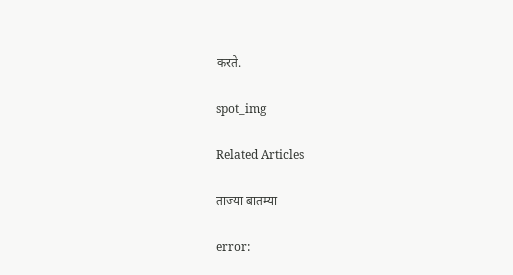करते.

spot_img

Related Articles

ताज्या बातम्या

error: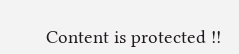Content is protected !!